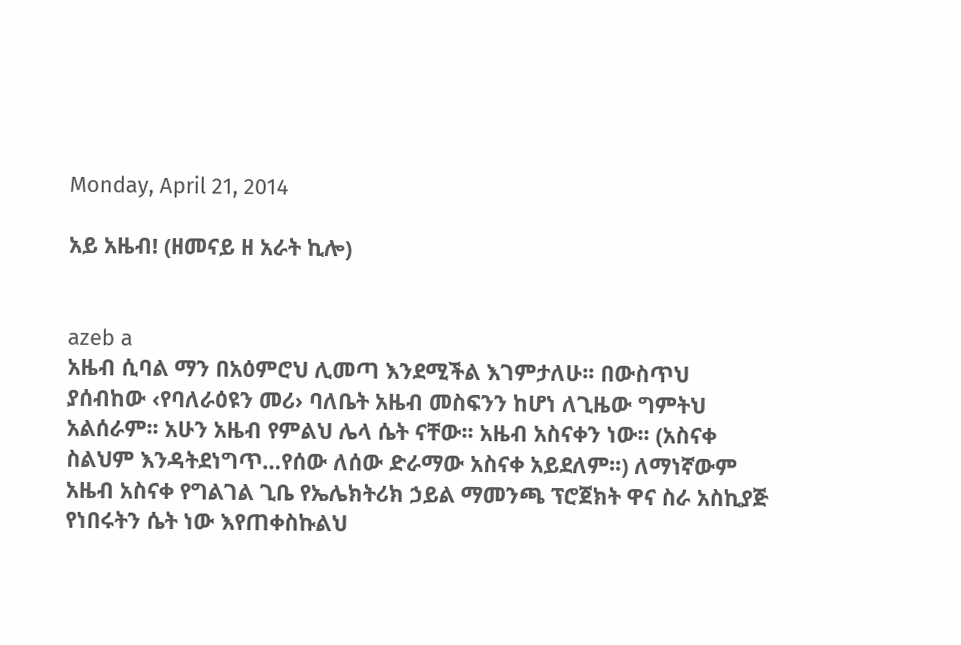Monday, April 21, 2014

አይ አዜብ! (ዘመናይ ዘ አራት ኪሎ)


azeb a
አዜብ ሲባል ማን በአዕምሮህ ሊመጣ እንደሚችል እገምታለሁ፡፡ በውስጥህ ያሰብከው ‹የባለራዕዩን መሪ› ባለቤት አዜብ መስፍንን ከሆነ ለጊዜው ግምትህ አልሰራም፡፡ አሁን አዜብ የምልህ ሌላ ሴት ናቸው፡፡ አዜብ አስናቀን ነው፡፡ (አስናቀ ስልህም እንዳትደነግጥ…የሰው ለሰው ድራማው አስናቀ አይደለም፡፡) ለማነኛውም አዜብ አስናቀ የግልገል ጊቤ የኤሌክትሪክ ኃይል ማመንጫ ፕሮጀክት ዋና ስራ አስኪያጅ የነበሩትን ሴት ነው እየጠቀስኩልህ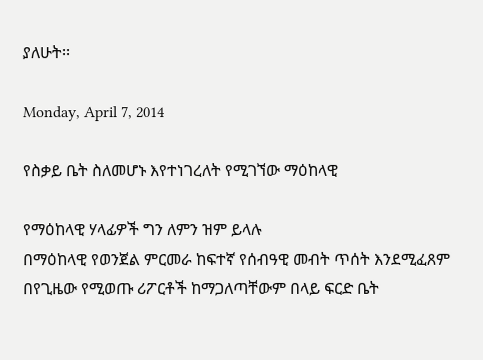ያለሁት፡፡

Monday, April 7, 2014

የስቃይ ቤት ስለመሆኑ እየተነገረለት የሚገኘው ማዕከላዊ

የማዕከላዊ ሃላፊዎች ግን ለምን ዝም ይላሉ
በማዕከላዊ የወንጀል ምርመራ ከፍተኛ የሰብዓዊ መብት ጥሰት እንደሚፈጸም በየጊዜው የሚወጡ ሪፖርቶች ከማጋለጣቸውም በላይ ፍርድ ቤት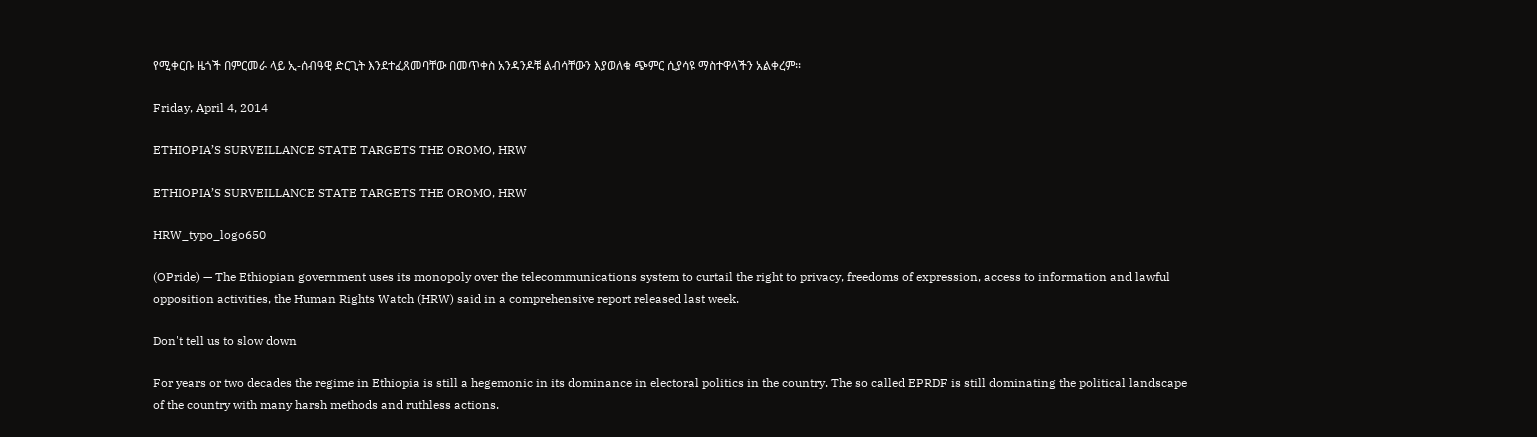የሚቀርቡ ዜጎች በምርመራ ላይ ኢ-ሰብዓዊ ድርጊት እንደተፈጸመባቸው በመጥቀስ አንዳንዶቹ ልብሳቸውን እያወለቁ ጭምር ሲያሳዩ ማስተዋላችን አልቀረም፡፡

Friday, April 4, 2014

ETHIOPIA’S SURVEILLANCE STATE TARGETS THE OROMO, HRW

ETHIOPIA’S SURVEILLANCE STATE TARGETS THE OROMO, HRW

HRW_typo_logo650

(OPride) — The Ethiopian government uses its monopoly over the telecommunications system to curtail the right to privacy, freedoms of expression, access to information and lawful opposition activities, the Human Rights Watch (HRW) said in a comprehensive report released last week.

Don't tell us to slow down

For years or two decades the regime in Ethiopia is still a hegemonic in its dominance in electoral politics in the country. The so called EPRDF is still dominating the political landscape of the country with many harsh methods and ruthless actions.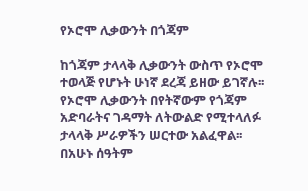የኦሮሞ ሊቃውንት በጎጃም

ከጎጃም ታላላቅ ሊቃውንት ውስጥ የኦሮሞ ተወላጅ የሆኑት ሁነኛ ደረጃ ይዘው ይገኛሉ፡፡ የኦሮሞ ሊቃውንት በየትኛውም የጎጃም አድባራትና ገዳማት ለትውልድ የሚተላለፉ ታላላቅ ሥራዎችን ሠርተው አልፈዋል፡፡ በአሁኑ ሰዓትም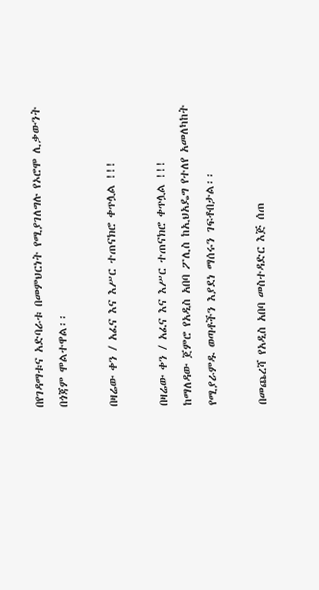በየገዳማቱና አድባራቱ በመምህርነት የሚያገለግሉ የኦሮሞ ሊቃውንት በጎጃም ሞልተዋል፡፡

በዛሬው ቀን / አፈና እና እሥር ተጠናክሮ ቀጥሏል !!!

በዛሬው ቀን / አፈና እና እሥር ተጠናክሮ ቀጥሏል !!!
ከማለዳው ጀምሮ የአዲስ አበባ ፖሊስ ከኢህአዴግ የተለየ አመለካከት የሚያራምዱ ወጣቶችን እያደነ ማሰሩን ገፍቶበታል፡፡

በመጨረሻ የአዲስ አበባ መስተዳድር እጅ ሰጠ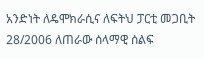አንድነት ለዴሞክራሲና ለፍትህ ፓርቲ መጋቢት 28/2006 ለጠራው ሰላማዊ ሰልፍ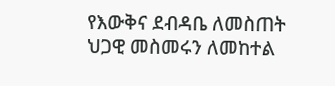የእውቅና ደብዳቤ ለመስጠት ህጋዊ መስመሩን ለመከተል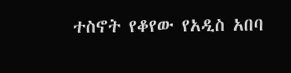ተስኖት የቆየው የአዲስ አበባ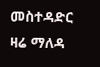መስተዳድር ዛሬ ማለዳ